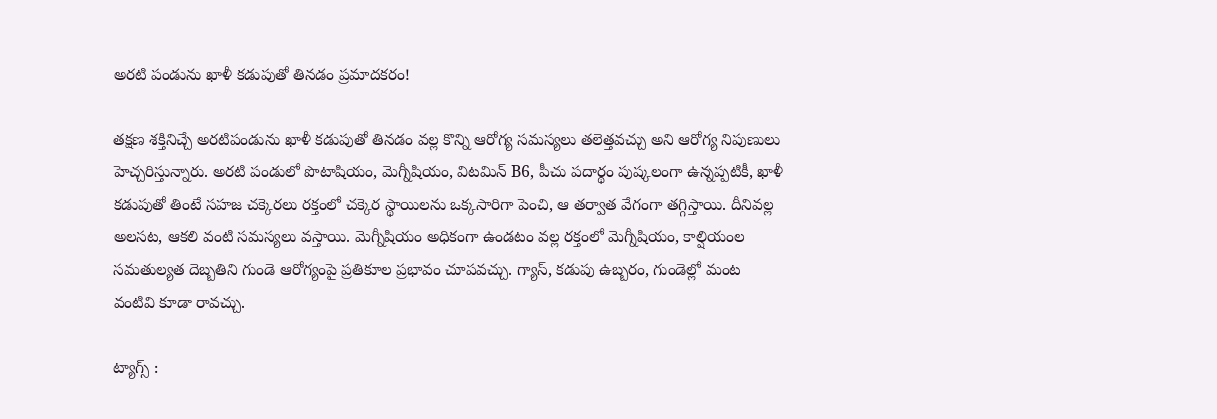అరటి పండును ఖాళీ కడుపుతో తినడం ప్రమాదకరం!

తక్షణ శక్తినిచ్చే అరటిపండును ఖాళీ కడుపుతో తినడం వల్ల కొన్ని ఆరోగ్య సమస్యలు తలెత్తవచ్చు అని ఆరోగ్య నిపుణులు హెచ్చరిస్తున్నారు. అరటి పండులో పొటాషియం, మెగ్నీషియం, విటమిన్ B6, పీచు పదార్థం పుష్కలంగా ఉన్నప్పటికీ, ఖాళీ కడుపుతో తింటే సహజ చక్కెరలు రక్తంలో చక్కెర స్థాయిలను ఒక్కసారిగా పెంచి, ఆ తర్వాత వేగంగా తగ్గిస్తాయి. దీనివల్ల అలసట, ఆకలి వంటి సమస్యలు వస్తాయి. మెగ్నీషియం అధికంగా ఉండటం వల్ల రక్తంలో మెగ్నీషియం, కాల్షియంల సమతుల్యత దెబ్బతిని గుండె ఆరోగ్యంపై ప్రతికూల ప్రభావం చూపవచ్చు. గ్యాస్, కడుపు ఉబ్బరం, గుండెల్లో మంట వంటివి కూడా రావచ్చు.

ట్యాగ్స్ :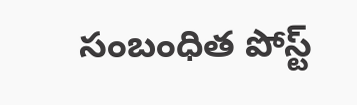సంబంధిత పోస్ట్